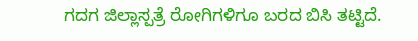ಗದಗ ಜಿಲ್ಲಾಸ್ಪತ್ರೆ ರೋಗಿಗಳಿಗೂ ಬರದ ಬಿಸಿ ತಟ್ಟಿದೆ.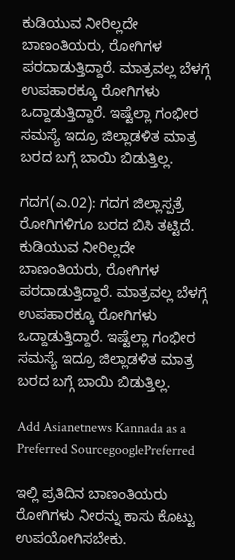ಕುಡಿಯುವ ನೀರಿಲ್ಲದೇ ಬಾಣಂತಿಯರು, ರೋಗಿಗಳ ಪರದಾಡುತ್ತಿದ್ದಾರೆ. ಮಾತ್ರವಲ್ಲ ಬೆಳಗ್ಗೆ ಉಪಹಾರಕ್ಕೂ ರೋಗಿಗಳು ಒದ್ದಾಡುತ್ತಿದ್ದಾರೆ. ಇಷ್ಟೆಲ್ಲಾ ಗಂಭೀರ ಸಮಸ್ಯೆ ಇದ್ರೂ ಜಿಲ್ಲಾಡಳಿತ ಮಾತ್ರ ಬರದ ಬಗ್ಗೆ ಬಾಯಿ ಬಿಡುತ್ತಿಲ್ಲ.

ಗದಗ(ಎ.02): ಗದಗ ಜಿಲ್ಲಾಸ್ಪತ್ರೆ ರೋಗಿಗಳಿಗೂ ಬರದ ಬಿಸಿ ತಟ್ಟಿದೆ. ಕುಡಿಯುವ ನೀರಿಲ್ಲದೇ ಬಾಣಂತಿಯರು, ರೋಗಿಗಳ ಪರದಾಡುತ್ತಿದ್ದಾರೆ. ಮಾತ್ರವಲ್ಲ ಬೆಳಗ್ಗೆ ಉಪಹಾರಕ್ಕೂ ರೋಗಿಗಳು ಒದ್ದಾಡುತ್ತಿದ್ದಾರೆ. ಇಷ್ಟೆಲ್ಲಾ ಗಂಭೀರ ಸಮಸ್ಯೆ ಇದ್ರೂ ಜಿಲ್ಲಾಡಳಿತ ಮಾತ್ರ ಬರದ ಬಗ್ಗೆ ಬಾಯಿ ಬಿಡುತ್ತಿಲ್ಲ.

Add Asianetnews Kannada as a Preferred SourcegooglePreferred

ಇಲ್ಲಿ ಪ್ರತಿದಿನ ಬಾಣಂತಿಯರು ರೋಗಿಗಳು ನೀರನ್ನು ಕಾಸು ಕೊಟ್ಟು ಉಪಯೋಗಿಸಬೇಕು.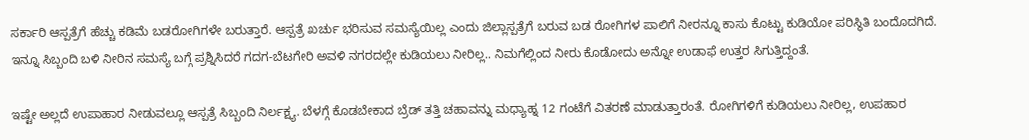ಸರ್ಕಾರಿ ಆಸ್ಪತ್ರೆಗೆ ಹೆಚ್ಚು ಕಡಿಮೆ ಬಡರೋಗಿಗಳೇ ಬರುತ್ತಾರೆ. ಆಸ್ಪತ್ರೆ ಖರ್ಚು ಭರಿಸುವ ಸಮಸ್ಯೆಯಿಲ್ಲ ಎಂದು ಜಿಲ್ಲಾಸ್ಪತ್ರೆಗೆ ಬರುವ ಬಡ ರೋಗಿಗಳ ಪಾಲಿಗೆ ನೀರನ್ನೂ ಕಾಸು ಕೊಟ್ಟು ಕುಡಿಯೋ ಪರಿಸ್ಥಿತಿ ಬಂದೊದಗಿದೆ. ಇನ್ನೂ ಸಿಬ್ಬಂದಿ ಬಳಿ ನೀರಿನ ಸಮಸ್ಯೆ ಬಗ್ಗೆ ಪ್ರಶ್ನಿಸಿದರೆ ಗದಗ-ಬೆಟಗೇರಿ ಅವಳಿ ನಗರದಲ್ಲೇ ಕುಡಿಯಲು ನೀರಿಲ್ಲ.. ನಿಮಗೆಲ್ಲಿಂದ ನೀರು ಕೊಡೋದು ಅನ್ನೋ ಉಡಾಫೆ ಉತ್ತರ ಸಿಗುತ್ತಿದ್ದಂತೆ.

ಇಷ್ಟೇ ಅಲ್ಲದೆ ಉಪಾಹಾರ ನೀಡುವಲ್ಲೂ ಆಸ್ಪತ್ರೆ ಸಿಬ್ಬಂದಿ ನಿರ್ಲಕ್ಷ್ಯ. ಬೆಳಗ್ಗೆ ಕೊಡಬೇಕಾದ ಬ್ರೆಡ್ ತತ್ತಿ ಚಹಾವನ್ನು ಮಧ್ಯಾಹ್ನ 12 ಗಂಟೆಗೆ ವಿತರಣೆ ಮಾಡುತ್ತಾರಂತೆ. ರೋಗಿಗಳಿಗೆ ಕುಡಿಯಲು ನೀರಿಲ್ಲ, ಉಪಹಾರ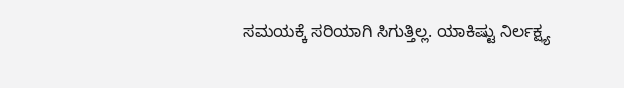ಸಮಯಕ್ಕೆ ಸರಿಯಾಗಿ ಸಿಗುತ್ತಿಲ್ಲ. ಯಾಕಿಷ್ಟು ನಿರ್ಲಕ್ಷ್ಯ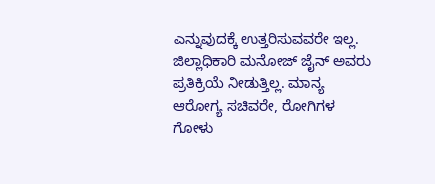ಎನ್ನುವುದಕ್ಕೆ ಉತ್ತರಿಸುವವರೇ ಇಲ್ಲ. ಜಿಲ್ಲಾಧಿಕಾರಿ ಮನೋಜ್ ಜೈನ್ ಅವರು ಪ್ರತಿಕ್ರಿಯೆ ನೀಡುತ್ತಿಲ್ಲ. ಮಾನ್ಯ ಆರೋಗ್ಯ ಸಚಿವರೇ, ರೋಗಿಗಳ ಗೋಳು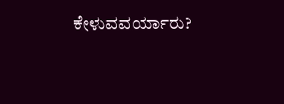ಕೇಳುವವರ್ಯಾರು?